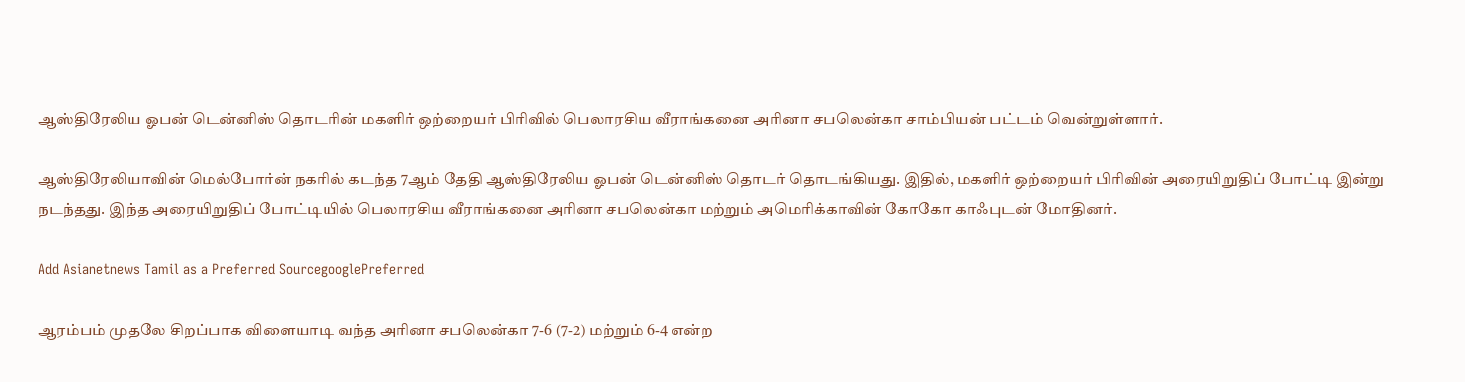ஆஸ்திரேலிய ஓபன் டென்னிஸ் தொடரின் மகளிர் ஒற்றையர் பிரிவில் பெலாரசிய வீராங்கனை அரினா சபலென்கா சாம்பியன் பட்டம் வென்றுள்ளார்.

ஆஸ்திரேலியாவின் மெல்போர்ன் நகரில் கடந்த 7ஆம் தேதி ஆஸ்திரேலிய ஓபன் டென்னிஸ் தொடர் தொடங்கியது. இதில், மகளிர் ஒற்றையர் பிரிவின் அரையிறுதிப் போட்டி இன்று நடந்தது. இந்த அரையிறுதிப் போட்டியில் பெலாரசிய வீராங்கனை அரினா சபலென்கா மற்றும் அமெரிக்காவின் கோகோ காஃபுடன் மோதினர்.

Add Asianetnews Tamil as a Preferred SourcegooglePreferred

ஆரம்பம் முதலே சிறப்பாக விளையாடி வந்த அரினா சபலென்கா 7-6 (7-2) மற்றும் 6-4 என்ற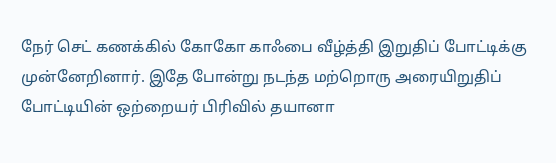நேர் செட் கணக்கில் கோகோ காஃபை வீழ்த்தி இறுதிப் போட்டிக்கு முன்னேறினார். இதே போன்று நடந்த மற்றொரு அரையிறுதிப் போட்டியின் ஒற்றையர் பிரிவில் தயானா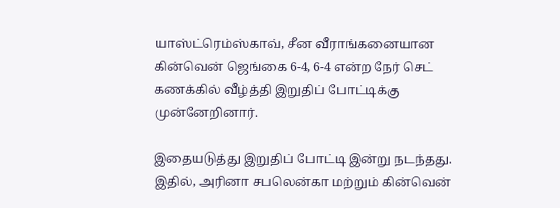யாஸ்ட்ரெம்ஸ்காவ், சீன வீராங்கனையான கின்வென் ஜெங்கை 6-4, 6-4 என்ற நேர் செட் கணக்கில் வீழ்த்தி இறுதிப் போட்டிக்கு முன்னேறினார்.

இதையடுத்து இறுதிப் போட்டி இன்று நடந்தது. இதில், அரினா சபலென்கா மற்றும் கின்வென்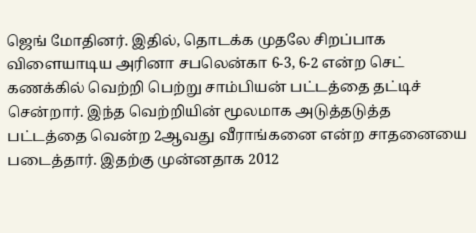ஜெங் மோதினர். இதில், தொடக்க முதலே சிறப்பாக விளையாடிய அரினா சபலென்கா 6-3, 6-2 என்ற செட் கணக்கில் வெற்றி பெற்று சாம்பியன் பட்டத்தை தட்டிச் சென்றார். இந்த வெற்றியின் மூலமாக அடுத்தடுத்த பட்டத்தை வென்ற 2ஆவது வீராங்கனை என்ற சாதனையை படைத்தார். இதற்கு முன்னதாக 2012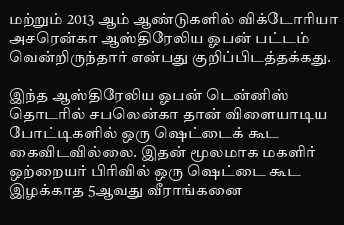மற்றும் 2013 ஆம் ஆண்டுகளில் விக்டோரியா அசரென்கா ஆஸ்திரேலிய ஓபன் பட்டம் வென்றிருந்தார் என்பது குறிப்பிடத்தக்கது.

இந்த ஆஸ்திரேலிய ஓபன் டென்னிஸ் தொடரில் சபலென்கா தான் விளையாடிய போட்டிகளில் ஒரு ஷெட்டைக் கூட கைவிடவில்லை. இதன் மூலமாக மகளிர் ஒற்றையர் பிரிவில் ஒரு ஷெட்டை கூட இழக்காத 5ஆவது வீராங்கனை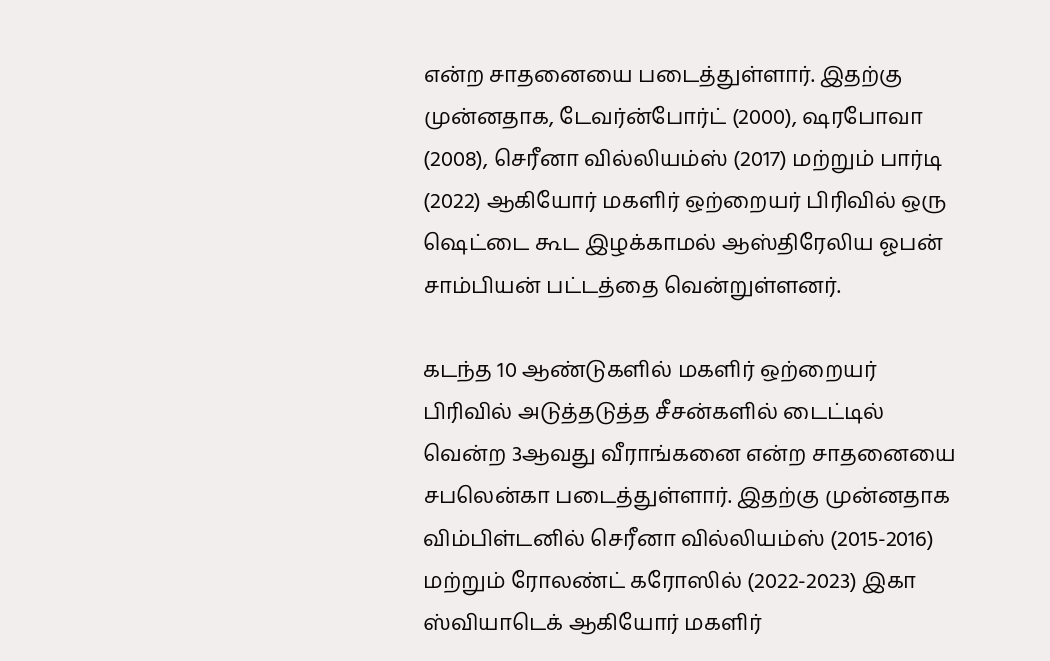என்ற சாதனையை படைத்துள்ளார். இதற்கு முன்னதாக, டேவர்ன்போர்ட் (2000), ஷரபோவா (2008), செரீனா வில்லியம்ஸ் (2017) மற்றும் பார்டி (2022) ஆகியோர் மகளிர் ஒற்றையர் பிரிவில் ஒரு ஷெட்டை கூட இழக்காமல் ஆஸ்திரேலிய ஓபன் சாம்பியன் பட்டத்தை வென்றுள்ளனர்.

கடந்த 10 ஆண்டுகளில் மகளிர் ஒற்றையர் பிரிவில் அடுத்தடுத்த சீசன்களில் டைட்டில் வென்ற 3ஆவது வீராங்கனை என்ற சாதனையை சபலென்கா படைத்துள்ளார். இதற்கு முன்னதாக விம்பிள்டனில் செரீனா வில்லியம்ஸ் (2015-2016) மற்றும் ரோலண்ட் கரோஸில் (2022-2023) இகா ஸ்வியாடெக் ஆகியோர் மகளிர்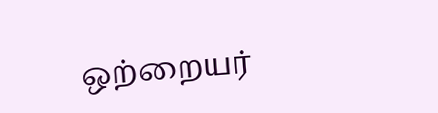ஒற்றையர்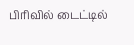பிரிவில் டைட்டில்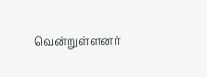வென்றுள்ளனர்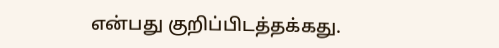என்பது குறிப்பிடத்தக்கது.